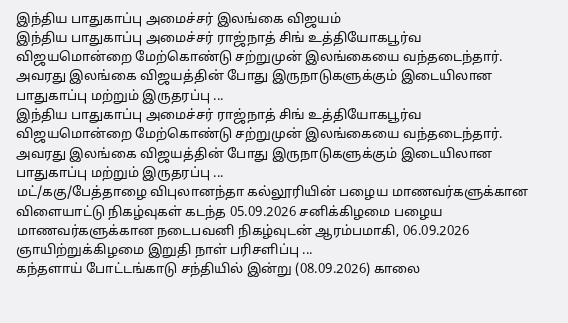இந்திய பாதுகாப்பு அமைச்சர் இலங்கை விஜயம்
இந்திய பாதுகாப்பு அமைச்சர் ராஜ்நாத் சிங் உத்தியோகபூர்வ விஜயமொன்றை மேற்கொண்டு சற்றுமுன் இலங்கையை வந்தடைந்தார். அவரது இலங்கை விஜயத்தின் போது இருநாடுகளுக்கும் இடையிலான பாதுகாப்பு மற்றும் இருதரப்பு ...
இந்திய பாதுகாப்பு அமைச்சர் ராஜ்நாத் சிங் உத்தியோகபூர்வ விஜயமொன்றை மேற்கொண்டு சற்றுமுன் இலங்கையை வந்தடைந்தார். அவரது இலங்கை விஜயத்தின் போது இருநாடுகளுக்கும் இடையிலான பாதுகாப்பு மற்றும் இருதரப்பு ...
மட்/ககு/பேத்தாழை விபுலானந்தா கல்லூரியின் பழைய மாணவர்களுக்கான விளையாட்டு நிகழ்வுகள் கடந்த 05.09.2026 சனிக்கிழமை பழைய மாணவர்களுக்கான நடைபவனி நிகழ்வுடன் ஆரம்பமாகி, 06.09.2026 ஞாயிற்றுக்கிழமை இறுதி நாள் பரிசளிப்பு ...
கந்தளாய் போட்டங்காடு சந்தியில் இன்று (08.09.2026) காலை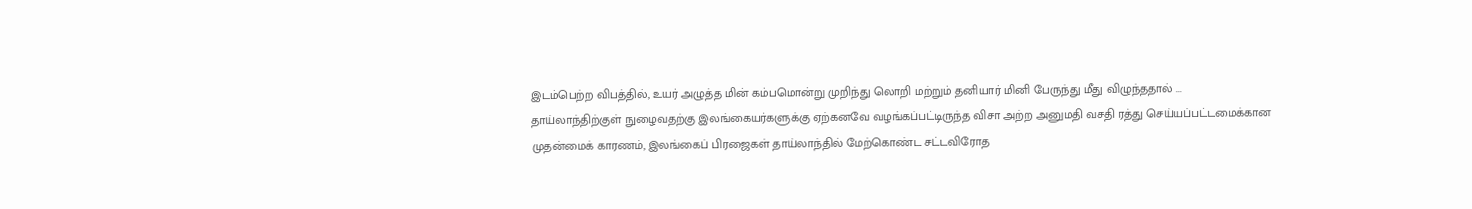இடம்பெற்ற விபத்தில், உயர் அழுத்த மின் கம்பமொன்று முறிந்து லொறி மற்றும் தனியார் மினி பேருந்து மீது விழுந்ததால் ...
தாய்லாந்திற்குள் நுழைவதற்கு இலங்கையர்களுக்கு ஏற்கனவே வழங்கப்பட்டிருந்த விசா அற்ற அனுமதி வசதி ரத்து செய்யப்பட்டமைக்கான முதன்மைக் காரணம், இலங்கைப் பிரஜைகள் தாய்லாந்தில் மேற்கொண்ட சட்டவிரோத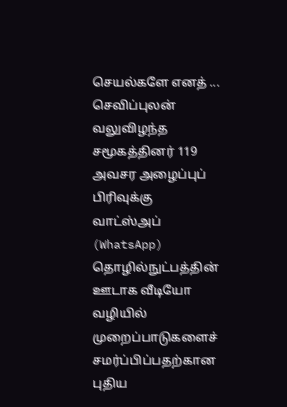செயல்களே எனத் ...
செவிப்புலன் வலுவிழந்த சமூகத்தினர் 119 அவசர அழைப்புப் பிரிவுக்கு வாட்ஸ்அப் (WhatsApp) தொழில்நுட்பத்தின் ஊடாக வீடியோ வழியில் முறைப்பாடுகளைச் சமர்ப்பிப்பதற்கான புதிய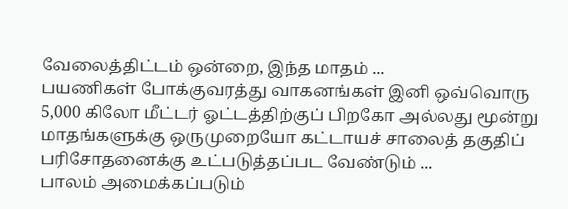வேலைத்திட்டம் ஒன்றை, இந்த மாதம் ...
பயணிகள் போக்குவரத்து வாகனங்கள் இனி ஒவ்வொரு 5,000 கிலோ மீட்டர் ஓட்டத்திற்குப் பிறகோ அல்லது மூன்று மாதங்களுக்கு ஒருமுறையோ கட்டாயச் சாலைத் தகுதிப் பரிசோதனைக்கு உட்படுத்தப்பட வேண்டும் ...
பாலம் அமைக்கப்படும்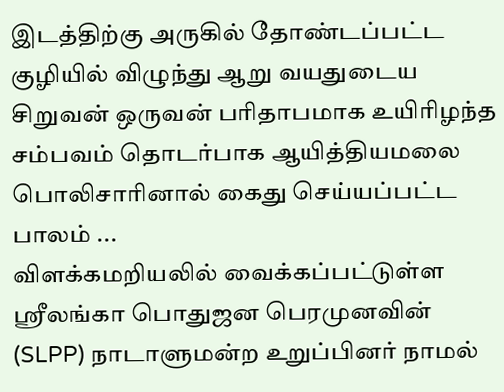இடத்திற்கு அருகில் தோண்டப்பட்ட குழியில் விழுந்து ஆறு வயதுடைய சிறுவன் ஒருவன் பரிதாபமாக உயிரிழந்த சம்பவம் தொடர்பாக ஆயித்தியமலை பொலிசாரினால் கைது செய்யப்பட்ட பாலம் ...
விளக்கமறியலில் வைக்கப்பட்டுள்ள ஸ்ரீலங்கா பொதுஜன பெரமுனவின் (SLPP) நாடாளுமன்ற உறுப்பினர் நாமல்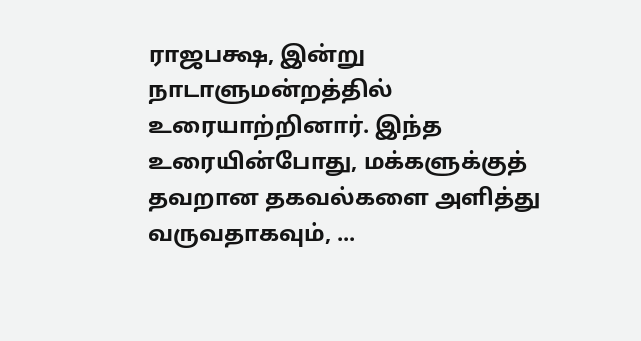ராஜபக்ஷ, இன்று நாடாளுமன்றத்தில் உரையாற்றினார். இந்த உரையின்போது, மக்களுக்குத் தவறான தகவல்களை அளித்து வருவதாகவும், ...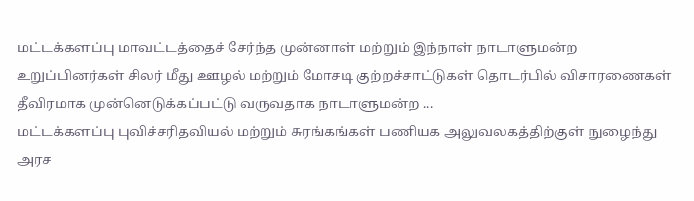மட்டக்களப்பு மாவட்டத்தைச் சேர்ந்த முன்னாள் மற்றும் இந்நாள் நாடாளுமன்ற உறுப்பினர்கள் சிலர் மீது ஊழல் மற்றும் மோசடி குற்றச்சாட்டுகள் தொடர்பில் விசாரணைகள் தீவிரமாக முன்னெடுக்கப்பட்டு வருவதாக நாடாளுமன்ற ...
மட்டக்களப்பு புவிச்சரிதவியல் மற்றும் சுரங்கங்கள் பணியக அலுவலகத்திற்குள் நுழைந்து அரச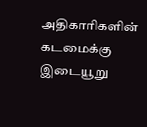அதிகாரிகளின் கடமைக்கு இடையூறு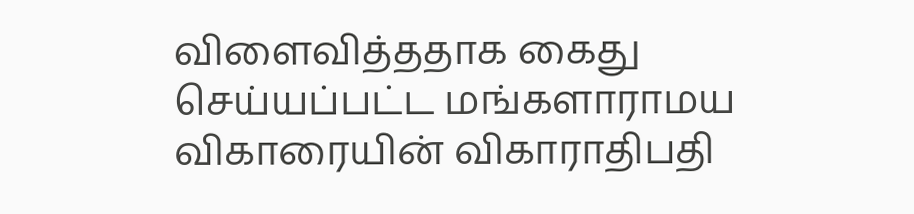விளைவித்ததாக கைது செய்யப்பட்ட மங்களாராமய விகாரையின் விகாராதிபதி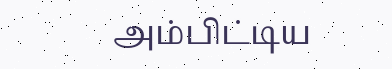அம்பிட்டிய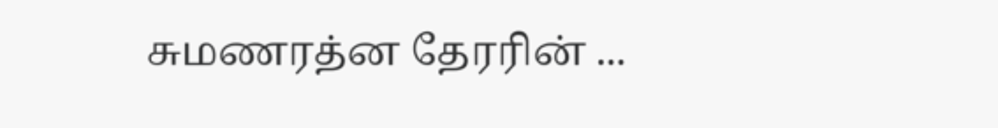சுமணரத்ன தேரரின் ...